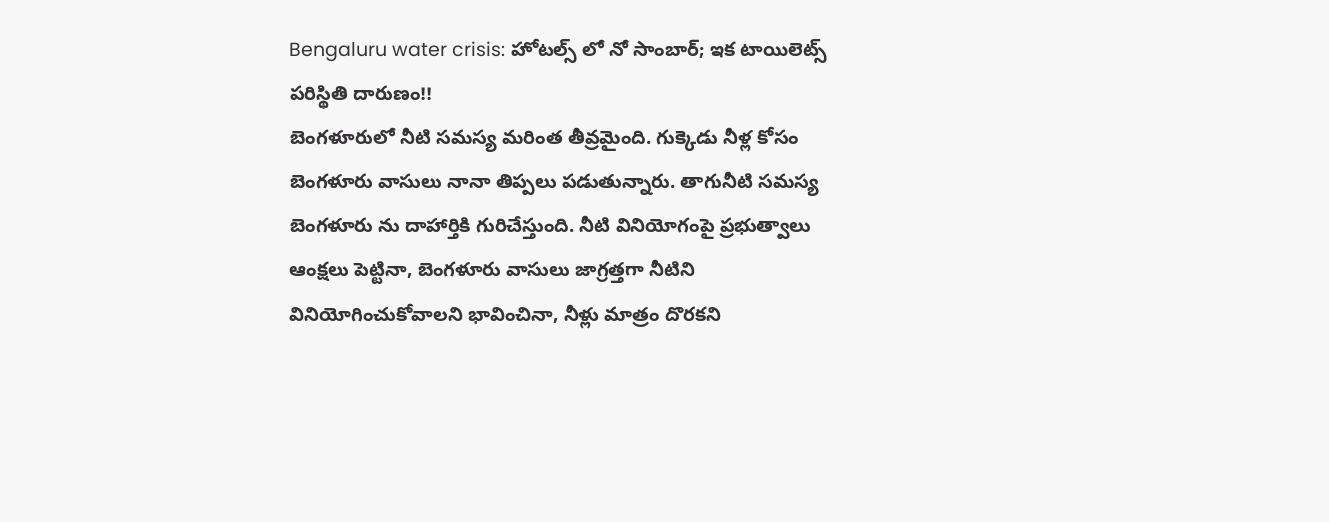Bengaluru water crisis: హోటల్స్ లో నో సాంబార్; ఇక టాయిలెట్స్ పరిస్థితి దారుణం!!
బెంగళూరులో నీటి సమస్య మరింత తీవ్రమైంది. గుక్కెడు నీళ్ల కోసం బెంగళూరు వాసులు నానా తిప్పలు పడుతున్నారు. తాగునీటి సమస్య బెంగళూరు ను దాహార్తికి గురిచేస్తుంది. నీటి వినియోగంపై ప్రభుత్వాలు ఆంక్షలు పెట్టినా, బెంగళూరు వాసులు జాగ్రత్తగా నీటిని వినియోగించుకోవాలని భావించినా, నీళ్లు మాత్రం దొరకని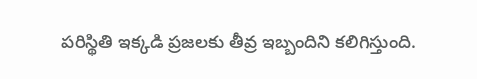పరిస్థితి ఇక్కడి ప్రజలకు తీవ్ర ఇబ్బందిని కలిగిస్తుంది.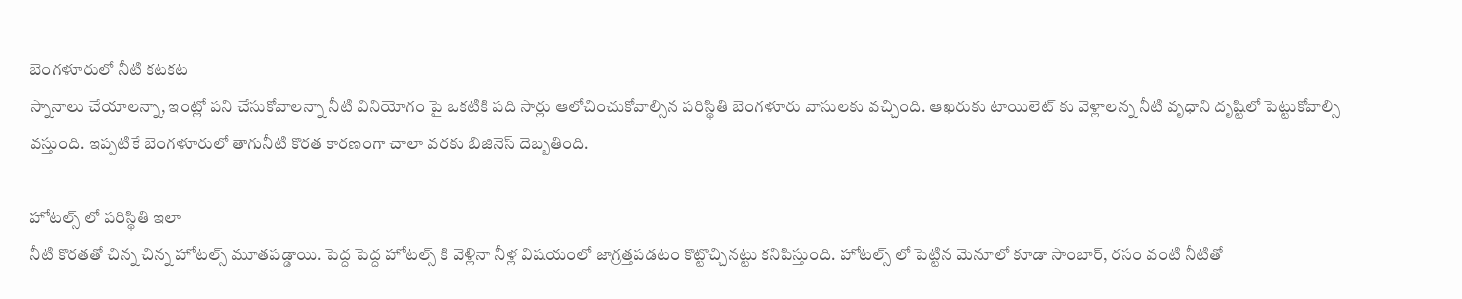బెంగళూరులో నీటి కటకట
స్నానాలు చేయాలన్నా, ఇంట్లో పని చేసుకోవాలన్నా నీటి వినియోగం పై ఒకటికి పది సార్లు ఆలోచించుకోవాల్సిన పరిస్థితి బెంగళూరు వాసులకు వచ్చింది. ఆఖరుకు టాయిలెట్ కు వెళ్లాలన్న నీటి వృధాని దృష్టిలో పెట్టుకోవాల్సి వస్తుంది. ఇప్పటికే బెంగళూరులో తాగునీటి కొరత కారణంగా చాలా వరకు బిజినెస్ దెబ్బతింది.

హోటల్స్ లో పరిస్థితి ఇలా
నీటి కొరతతో చిన్న చిన్న హోటల్స్ మూతపడ్డాయి. పెద్ద పెద్ద హోటల్స్ కి వెళ్లినా నీళ్ల విషయంలో జాగ్రత్తపడటం కొట్టొచ్చినట్టు కనిపిస్తుంది. హోటల్స్ లో పెట్టిన మెనూలో కూడా సాంబార్, రసం వంటి నీటితో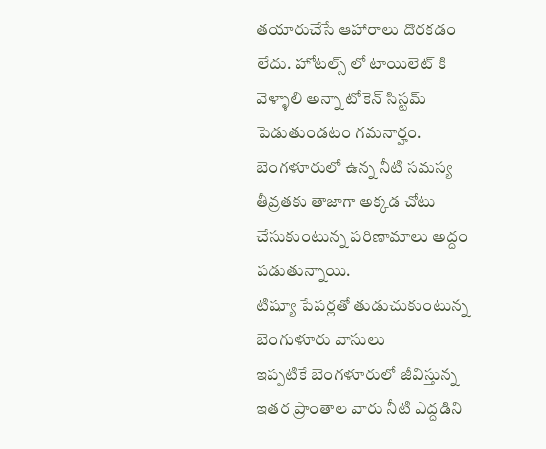తయారుచేసే ఆహారాలు దొరకడం లేదు. హోటల్స్ లో టాయిలెట్ కి వెళ్ళాలి అన్నా టోకెన్ సిస్టమ్ పెడుతుండటం గమనార్హం. బెంగళూరులో ఉన్న నీటి సమస్య తీవ్రతకు తాజాగా అక్కడ చోటు చేసుకుంటున్న పరిణామాలు అద్దం పడుతున్నాయి.
టిష్యూ పేపర్లతో తుడుచుకుంటున్న బెంగుళూరు వాసులు
ఇప్పటికే బెంగళూరులో జీవిస్తున్న ఇతర ప్రాంతాల వారు నీటి ఎద్దడిని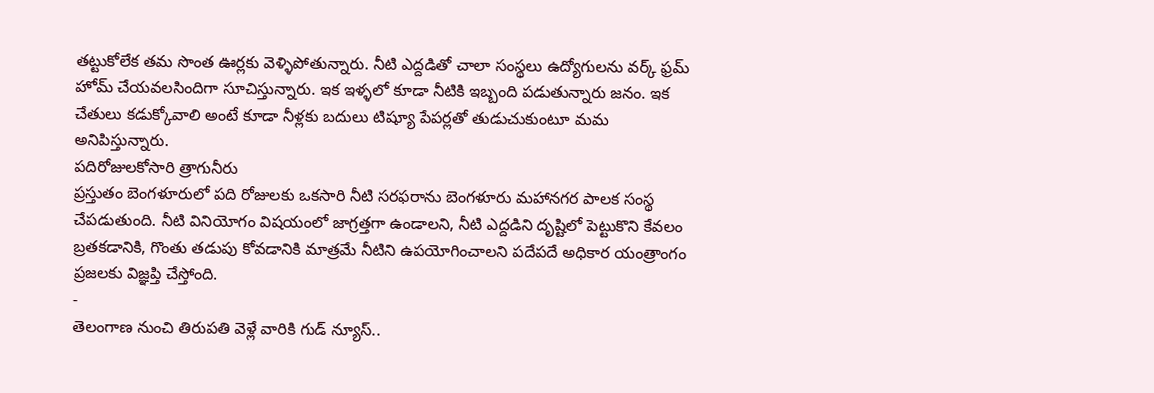తట్టుకోలేక తమ సొంత ఊర్లకు వెళ్ళిపోతున్నారు. నీటి ఎద్దడితో చాలా సంస్థలు ఉద్యోగులను వర్క్ ఫ్రమ్ హోమ్ చేయవలసిందిగా సూచిస్తున్నారు. ఇక ఇళ్ళలో కూడా నీటికి ఇబ్బంది పడుతున్నారు జనం. ఇక చేతులు కడుక్కోవాలి అంటే కూడా నీళ్లకు బదులు టిష్యూ పేపర్లతో తుడుచుకుంటూ మమ అనిపిస్తున్నారు.
పదిరోజులకోసారి త్రాగునీరు
ప్రస్తుతం బెంగళూరులో పది రోజులకు ఒకసారి నీటి సరఫరాను బెంగళూరు మహానగర పాలక సంస్థ చేపడుతుంది. నీటి వినియోగం విషయంలో జాగ్రత్తగా ఉండాలని, నీటి ఎద్దడిని దృష్టిలో పెట్టుకొని కేవలం బ్రతకడానికి, గొంతు తడుపు కోవడానికి మాత్రమే నీటిని ఉపయోగించాలని పదేపదే అధికార యంత్రాంగం ప్రజలకు విజ్ఞప్తి చేస్తోంది.
-
తెలంగాణ నుంచి తిరుపతి వెళ్లే వారికి గుడ్ న్యూస్..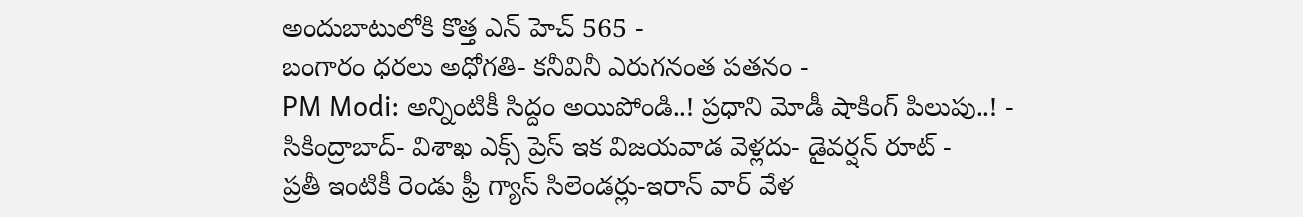అందుబాటులోకి కొత్త ఎన్ హెచ్ 565 -
బంగారం ధరలు అధోగతి- కనీవినీ ఎరుగనంత పతనం -
PM Modi: అన్నింటికీ సిద్దం అయిపోండి..! ప్రధాని మోడీ షాకింగ్ పిలుపు..! -
సికింద్రాబాద్- విశాఖ ఎక్స్ ప్రెస్ ఇక విజయవాడ వెళ్లదు- డైవర్షన్ రూట్ -
ప్రతీ ఇంటికీ రెండు ఫ్రీ గ్యాస్ సిలెండర్లు-ఇరాన్ వార్ వేళ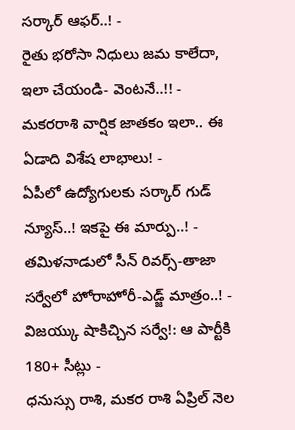సర్కార్ ఆఫర్..! -
రైతు భరోసా నిధులు జమ కాలేదా, ఇలా చేయండి- వెంటనే..!! -
మకరరాశి వార్షిక జాతకం ఇలా.. ఈ ఏడాది విశేష లాభాలు! -
ఏపీలో ఉద్యోగులకు సర్కార్ గుడ్ న్యూస్..! ఇకపై ఈ మార్పు..! -
తమిళనాడులో సీన్ రివర్స్-తాజా సర్వేలో హోరాహోరీ-ఎడ్జ్ మాత్రం..! -
విజయ్కు షాకిచ్చిన సర్వే!: ఆ పార్టీకి 180+ సీట్లు -
ధనుస్సు రాశి, మకర రాశి ఏప్రిల్ నెల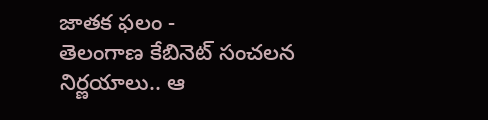జాతక ఫలం -
తెలంగాణ కేబినెట్ సంచలన నిర్ణయాలు.. ఆ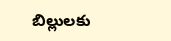బిల్లులకు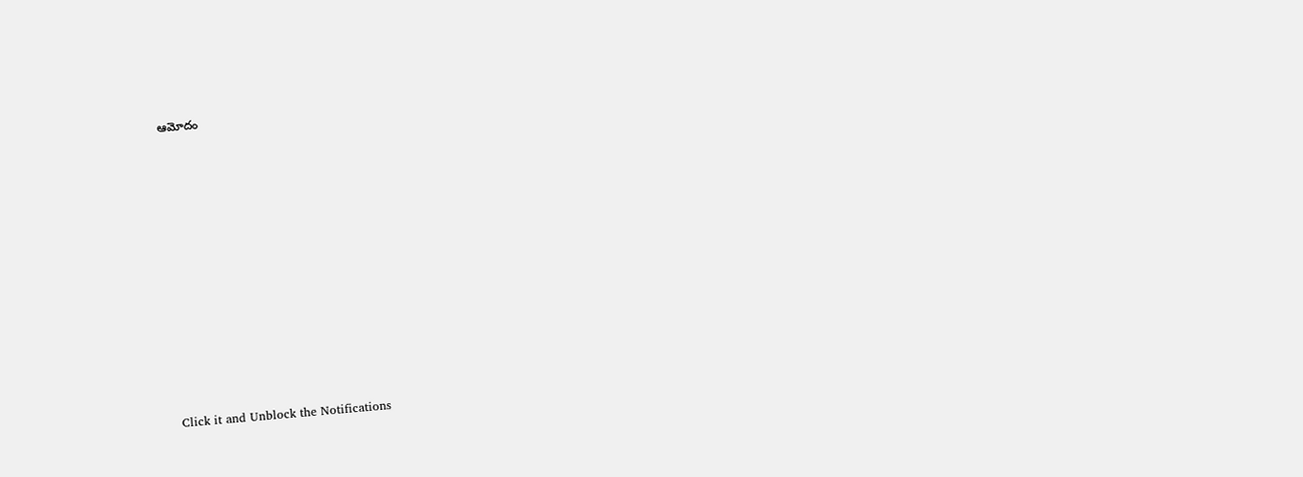ఆమోదం












Click it and Unblock the Notifications